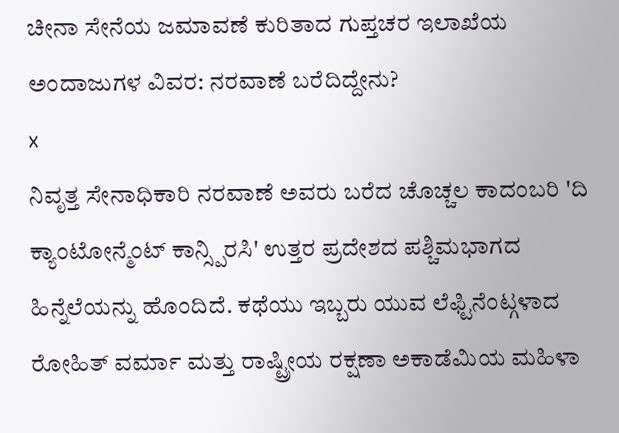ಚೀನಾ ಸೇನೆಯ ಜಮಾವಣೆ ಕುರಿತಾದ ಗುಪ್ತಚರ ಇಲಾಖೆಯ ಅಂದಾಜುಗಳ ವಿವರ: ನರವಾಣೆ ಬರೆದಿದ್ದೇನು?
x
ನಿವೃತ್ತ ಸೇನಾಧಿಕಾರಿ ನರವಾಣೆ ಅವರು ಬರೆದ ಚೊಚ್ಚಲ ಕಾದಂಬರಿ 'ದಿ ಕ್ಯಾಂಟೋನ್ಮೆಂಟ್ ಕಾನ್ಸ್ಪಿರಸಿ' ಉತ್ತರ ಪ್ರದೇಶದ ಪಶ್ಚಿಮಭಾಗದ ಹಿನ್ನೆಲೆಯನ್ನು ಹೊಂದಿದೆ. ಕಥೆಯು ಇಬ್ಬರು ಯುವ ಲೆಫ್ಟಿನೆಂಟ್ಗಳಾದ ರೋಹಿತ್ ವರ್ಮಾ ಮತ್ತು ರಾಷ್ಟ್ರೀಯ ರಕ್ಷಣಾ ಅಕಾಡೆಮಿಯ ಮಹಿಳಾ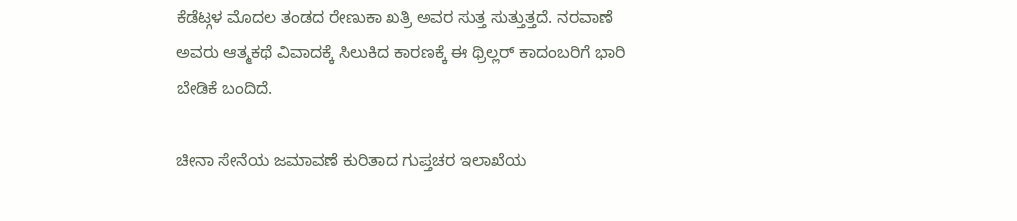ಕೆಡೆಟ್ಗಳ ಮೊದಲ ತಂಡದ ರೇಣುಕಾ ಖತ್ರಿ ಅವರ ಸುತ್ತ ಸುತ್ತುತ್ತದೆ. ನರವಾಣೆ ಅವರು ಆತ್ಮಕಥೆ ವಿವಾದಕ್ಕೆ ಸಿಲುಕಿದ ಕಾರಣಕ್ಕೆ ಈ ಥ್ರಿಲ್ಲರ್ ಕಾದಂಬರಿಗೆ ಭಾರಿ ಬೇಡಿಕೆ ಬಂದಿದೆ.

ಚೀನಾ ಸೇನೆಯ ಜಮಾವಣೆ ಕುರಿತಾದ ಗುಪ್ತಚರ ಇಲಾಖೆಯ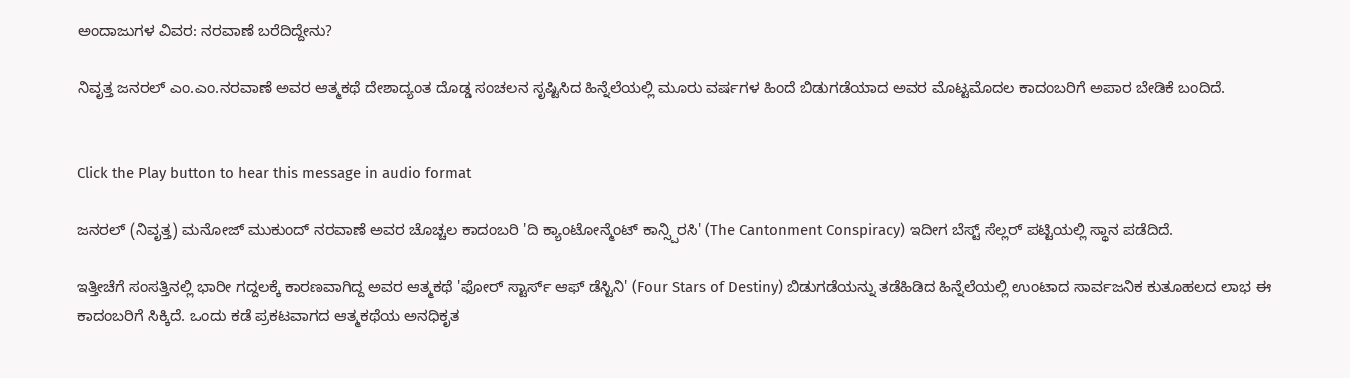ಅಂದಾಜುಗಳ ವಿವರ: ನರವಾಣೆ ಬರೆದಿದ್ದೇನು?

ನಿವೃತ್ತ ಜನರಲ್ ಎಂ.ಎಂ.ನರವಾಣೆ ಅವರ ಆತ್ಮಕಥೆ ದೇಶಾದ್ಯಂತ ದೊಡ್ಡ ಸಂಚಲನ ಸೃಷ್ಟಿಸಿದ ಹಿನ್ನೆಲೆಯಲ್ಲಿ ಮೂರು ವರ್ಷಗಳ ಹಿಂದೆ ಬಿಡುಗಡೆಯಾದ ಅವರ ಮೊಟ್ಟಮೊದಲ ಕಾದಂಬರಿಗೆ ಅಪಾರ ಬೇಡಿಕೆ ಬಂದಿದೆ.


Click the Play button to hear this message in audio format

ಜನರಲ್ (ನಿವೃತ್ತ) ಮನೋಜ್ ಮುಕುಂದ್ ನರವಾಣೆ ಅವರ ಚೊಚ್ಚಲ ಕಾದಂಬರಿ 'ದಿ ಕ್ಯಾಂಟೋನ್ಮೆಂಟ್ ಕಾನ್ಸ್ಪಿರಸಿ' (The Cantonment Conspiracy) ಇದೀಗ ಬೆಸ್ಟ್ ಸೆಲ್ಲರ್ ಪಟ್ಟಿಯಲ್ಲಿ ಸ್ಥಾನ ಪಡೆದಿದೆ.

ಇತ್ತೀಚೆಗೆ ಸಂಸತ್ತಿನಲ್ಲಿ ಭಾರೀ ಗದ್ದಲಕ್ಕೆ ಕಾರಣವಾಗಿದ್ದ ಅವರ ಆತ್ಮಕಥೆ 'ಫೋರ್ ಸ್ಟಾರ್ಸ್ ಆಫ್ ಡೆಸ್ಟಿನಿ' (Four Stars of Destiny) ಬಿಡುಗಡೆಯನ್ನು ತಡೆಹಿಡಿದ ಹಿನ್ನೆಲೆಯಲ್ಲಿ ಉಂಟಾದ ಸಾರ್ವಜನಿಕ ಕುತೂಹಲದ ಲಾಭ ಈ ಕಾದಂಬರಿಗೆ ಸಿಕ್ಕಿದೆ. ಒಂದು ಕಡೆ ಪ್ರಕಟವಾಗದ ಆತ್ಮಕಥೆಯ ಅನಧಿಕೃತ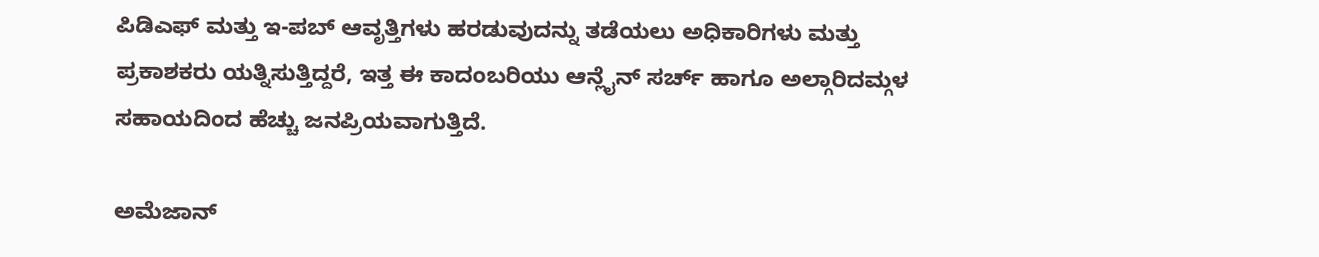ಪಿಡಿಎಫ್ ಮತ್ತು ಇ-ಪಬ್ ಆವೃತ್ತಿಗಳು ಹರಡುವುದನ್ನು ತಡೆಯಲು ಅಧಿಕಾರಿಗಳು ಮತ್ತು ಪ್ರಕಾಶಕರು ಯತ್ನಿಸುತ್ತಿದ್ದರೆ, ಇತ್ತ ಈ ಕಾದಂಬರಿಯು ಆನ್ಲೈನ್ ಸರ್ಚ್ ಹಾಗೂ ಅಲ್ಗಾರಿದಮ್ಗಳ ಸಹಾಯದಿಂದ ಹೆಚ್ಚು ಜನಪ್ರಿಯವಾಗುತ್ತಿದೆ.

ಅಮೆಜಾನ್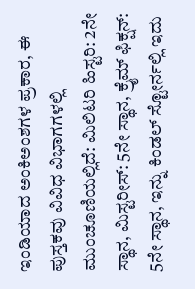ಇಂಡಿಯಾದ ಅಂಕಿಅಂಶಗಳ ಪ್ರಕಾರ, ಈ ಪುಸ್ತಕವು ವಿವಿಧ ವಿಭಾಗಗಳಲ್ಲಿ ಮುಂಚೂಣಿಯಲ್ಲಿದೆ: ಮಿಲಿಟರಿ ಹಿಸ್ಟರಿ: 2ನೇ ಸ್ಥಾನ, ಮಿಸ್ಟರೀಸ್: 5ನೇ ಸ್ಥಾನ, ಕ್ರೈಮ್ ಫಿಕ್ಷನ್: 5ನೇ ಸ್ಥಾನ, ಇನ್ನು ಕಿಂಡಲ್ ಸ್ಟೋರ್ನಲ್ಲಿ ಇದು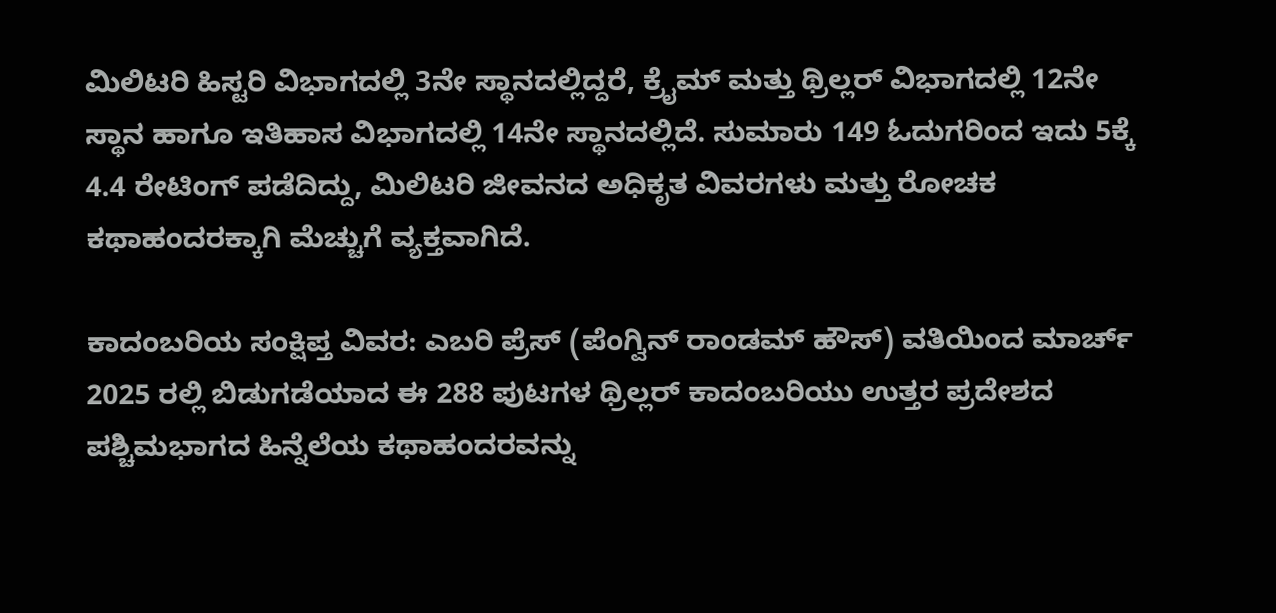ಮಿಲಿಟರಿ ಹಿಸ್ಟರಿ ವಿಭಾಗದಲ್ಲಿ 3ನೇ ಸ್ಥಾನದಲ್ಲಿದ್ದರೆ, ಕ್ರೈಮ್ ಮತ್ತು ಥ್ರಿಲ್ಲರ್ ವಿಭಾಗದಲ್ಲಿ 12ನೇ ಸ್ಥಾನ ಹಾಗೂ ಇತಿಹಾಸ ವಿಭಾಗದಲ್ಲಿ 14ನೇ ಸ್ಥಾನದಲ್ಲಿದೆ. ಸುಮಾರು 149 ಓದುಗರಿಂದ ಇದು 5ಕ್ಕೆ 4.4 ರೇಟಿಂಗ್ ಪಡೆದಿದ್ದು, ಮಿಲಿಟರಿ ಜೀವನದ ಅಧಿಕೃತ ವಿವರಗಳು ಮತ್ತು ರೋಚಕ ಕಥಾಹಂದರಕ್ಕಾಗಿ ಮೆಚ್ಚುಗೆ ವ್ಯಕ್ತವಾಗಿದೆ.

ಕಾದಂಬರಿಯ ಸಂಕ್ಷಿಪ್ತ ವಿವರ: ಎಬರಿ ಪ್ರೆಸ್ (ಪೆಂಗ್ವಿನ್ ರಾಂಡಮ್ ಹೌಸ್) ವತಿಯಿಂದ ಮಾರ್ಚ್ 2025 ರಲ್ಲಿ ಬಿಡುಗಡೆಯಾದ ಈ 288 ಪುಟಗಳ ಥ್ರಿಲ್ಲರ್ ಕಾದಂಬರಿಯು ಉತ್ತರ ಪ್ರದೇಶದ ಪಶ್ಚಿಮಭಾಗದ ಹಿನ್ನೆಲೆಯ ಕಥಾಹಂದರವನ್ನು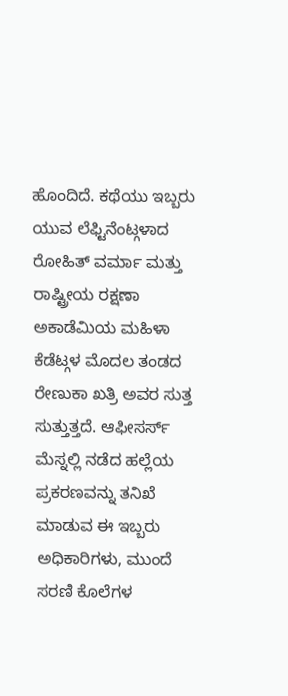ಹೊಂದಿದೆ. ಕಥೆಯು ಇಬ್ಬರು ಯುವ ಲೆಫ್ಟಿನೆಂಟ್ಗಳಾದ ರೋಹಿತ್ ವರ್ಮಾ ಮತ್ತು ರಾಷ್ಟ್ರೀಯ ರಕ್ಷಣಾ ಅಕಾಡೆಮಿಯ ಮಹಿಳಾ ಕೆಡೆಟ್ಗಳ ಮೊದಲ ತಂಡದ ರೇಣುಕಾ ಖತ್ರಿ ಅವರ ಸುತ್ತ ಸುತ್ತುತ್ತದೆ. ಆಫೀಸರ್ಸ್ ಮೆಸ್ನಲ್ಲಿ ನಡೆದ ಹಲ್ಲೆಯ ಪ್ರಕರಣವನ್ನು ತನಿಖೆ ಮಾಡುವ ಈ ಇಬ್ಬರು ಅಧಿಕಾರಿಗಳು, ಮುಂದೆ ಸರಣಿ ಕೊಲೆಗಳ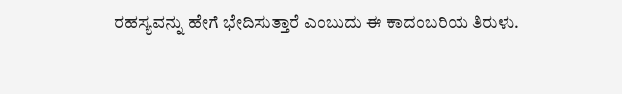ರಹಸ್ಯವನ್ನು ಹೇಗೆ ಭೇದಿಸುತ್ತಾರೆ ಎಂಬುದು ಈ ಕಾದಂಬರಿಯ ತಿರುಳು.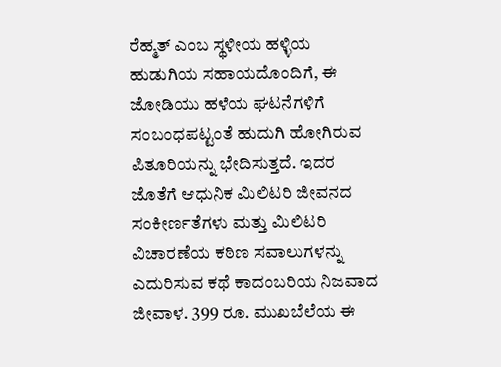ರೆಹ್ಮತ್ ಎಂಬ ಸ್ಥಳೀಯ ಹಳ್ಳಿಯ ಹುಡುಗಿಯ ಸಹಾಯದೊಂದಿಗೆ, ಈ ಜೋಡಿಯು ಹಳೆಯ ಘಟನೆಗಳಿಗೆ ಸಂಬಂಧಪಟ್ಟಂತೆ ಹುದುಗಿ ಹೋಗಿರುವ ಪಿತೂರಿಯನ್ನು ಭೇದಿಸುತ್ತದೆ. ಇದರ ಜೊತೆಗೆ ಆಧುನಿಕ ಮಿಲಿಟರಿ ಜೀವನದ ಸಂಕೀರ್ಣತೆಗಳು ಮತ್ತು ಮಿಲಿಟರಿ ವಿಚಾರಣೆಯ ಕಠಿಣ ಸವಾಲುಗಳನ್ನು ಎದುರಿಸುವ ಕಥೆ ಕಾದಂಬರಿಯ ನಿಜವಾದ ಜೀವಾಳ. 399 ರೂ. ಮುಖಬೆಲೆಯ ಈ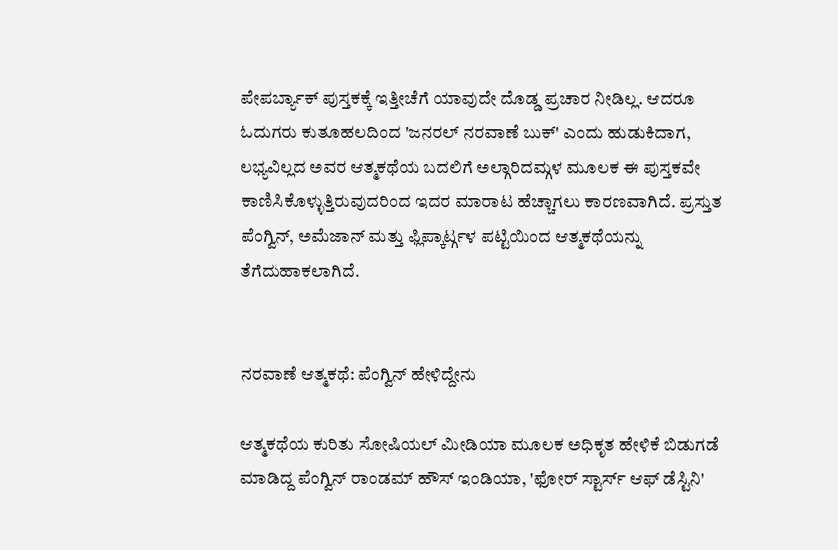ಪೇಪರ್ಬ್ಯಾಕ್ ಪುಸ್ತಕಕ್ಕೆ ಇತ್ತೀಚೆಗೆ ಯಾವುದೇ ದೊಡ್ಡ ಪ್ರಚಾರ ನೀಡಿಲ್ಲ. ಆದರೂ ಓದುಗರು ಕುತೂಹಲದಿಂದ 'ಜನರಲ್ ನರವಾಣೆ ಬುಕ್' ಎಂದು ಹುಡುಕಿದಾಗ, ಲಭ್ಯವಿಲ್ಲದ ಅವರ ಆತ್ಮಕಥೆಯ ಬದಲಿಗೆ ಅಲ್ಗಾರಿದಮ್ಗಳ ಮೂಲಕ ಈ ಪುಸ್ತಕವೇ ಕಾಣಿಸಿಕೊಳ್ಳುತ್ತಿರುವುದರಿಂದ ಇದರ ಮಾರಾಟ ಹೆಚ್ಚಾಗಲು ಕಾರಣವಾಗಿದೆ. ಪ್ರಸ್ತುತ ಪೆಂಗ್ವಿನ್, ಅಮೆಜಾನ್ ಮತ್ತು ಫ್ಲಿಪ್ಕಾರ್ಟ್ಗಳ ಪಟ್ಟಿಯಿಂದ ಆತ್ಮಕಥೆಯನ್ನು ತೆಗೆದುಹಾಕಲಾಗಿದೆ.


ನರವಾಣೆ ಆತ್ಮಕಥೆ: ಪೆಂಗ್ವಿನ್ ಹೇಳಿದ್ದೇನು

ಆತ್ಮಕಥೆಯ ಕುರಿತು ಸೋಷಿಯಲ್ ಮೀಡಿಯಾ ಮೂಲಕ ಅಧಿಕೃತ ಹೇಳಿಕೆ ಬಿಡುಗಡೆ ಮಾಡಿದ್ದ ಪೆಂಗ್ವಿನ್ ರಾಂಡಮ್ ಹೌಸ್ ಇಂಡಿಯಾ, 'ಫೋರ್ ಸ್ಟಾರ್ಸ್ ಆಫ್ ಡೆಸ್ಟಿನಿ'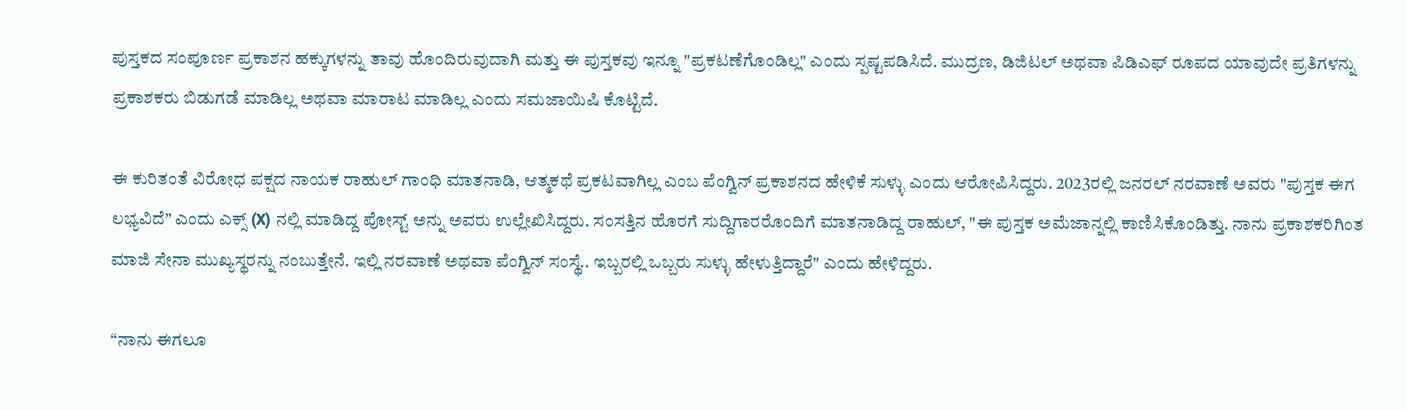ಪುಸ್ತಕದ ಸಂಪೂರ್ಣ ಪ್ರಕಾಶನ ಹಕ್ಕುಗಳನ್ನು ತಾವು ಹೊಂದಿರುವುದಾಗಿ ಮತ್ತು ಈ ಪುಸ್ತಕವು ಇನ್ನೂ "ಪ್ರಕಟಣೆಗೊಂಡಿಲ್ಲ" ಎಂದು ಸ್ಪಷ್ಟಪಡಿಸಿದೆ. ಮುದ್ರಣ, ಡಿಜಿಟಲ್ ಅಥವಾ ಪಿಡಿಎಫ್ ರೂಪದ ಯಾವುದೇ ಪ್ರತಿಗಳನ್ನು ಪ್ರಕಾಶಕರು ಬಿಡುಗಡೆ ಮಾಡಿಲ್ಲ ಅಥವಾ ಮಾರಾಟ ಮಾಡಿಲ್ಲ ಎಂದು ಸಮಜಾಯಿಷಿ ಕೊಟ್ಟಿದೆ.

ಈ ಕುರಿತಂತೆ ವಿರೋಧ ಪಕ್ಷದ ನಾಯಕ ರಾಹುಲ್ ಗಾಂಧಿ ಮಾತನಾಡಿ, ಆತ್ಮಕಥೆ ಪ್ರಕಟವಾಗಿಲ್ಲ ಎಂಬ ಪೆಂಗ್ವಿನ್ ಪ್ರಕಾಶನದ ಹೇಳಿಕೆ ಸುಳ್ಳು ಎಂದು ಆರೋಪಿಸಿದ್ದರು. 2023ರಲ್ಲಿ ಜನರಲ್ ನರವಾಣೆ ಅವರು "ಪುಸ್ತಕ ಈಗ ಲಭ್ಯವಿದೆ” ಎಂದು ಎಕ್ಸ್ (X) ನಲ್ಲಿ ಮಾಡಿದ್ದ ಪೋಸ್ಟ್ ಅನ್ನು ಅವರು ಉಲ್ಲೇಖಿಸಿದ್ದರು. ಸಂಸತ್ತಿನ ಹೊರಗೆ ಸುದ್ದಿಗಾರರೊಂದಿಗೆ ಮಾತನಾಡಿದ್ದ ರಾಹುಲ್, "ಈ ಪುಸ್ತಕ ಅಮೆಜಾನ್ನಲ್ಲಿ ಕಾಣಿಸಿಕೊಂಡಿತ್ತು. ನಾನು ಪ್ರಕಾಶಕರಿಗಿಂತ ಮಾಜಿ ಸೇನಾ ಮುಖ್ಯಸ್ಥರನ್ನು ನಂಬುತ್ತೇನೆ. ಇಲ್ಲಿ ನರವಾಣೆ ಅಥವಾ ಪೆಂಗ್ವಿನ್ ಸಂಸ್ಥೆ.. ಇಬ್ಬರಲ್ಲಿ ಒಬ್ಬರು ಸುಳ್ಳು ಹೇಳುತ್ತಿದ್ದಾರೆ" ಎಂದು ಹೇಳಿದ್ದರು.

“ನಾನು ಈಗಲೂ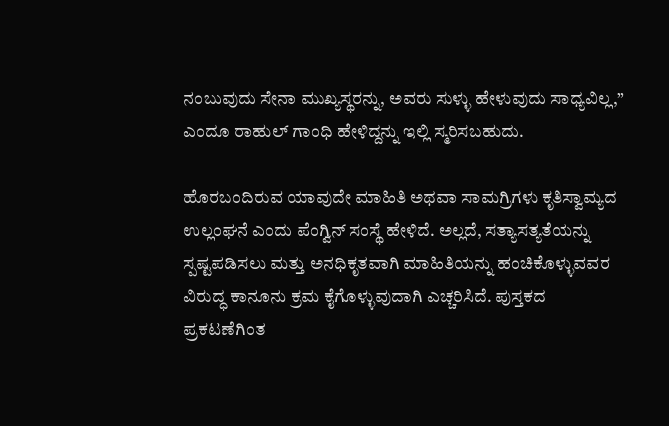ನಂಬುವುದು ಸೇನಾ ಮುಖ್ಯಸ್ಥರನ್ನು, ಅವರು ಸುಳ್ಳು ಹೇಳುವುದು ಸಾಧ್ಯವಿಲ್ಲ,” ಎಂದೂ ರಾಹುಲ್ ಗಾಂಧಿ ಹೇಳಿದ್ದನ್ನು ಇಲ್ಲಿ ಸ್ಮರಿಸಬಹುದು.

ಹೊರಬಂದಿರುವ ಯಾವುದೇ ಮಾಹಿತಿ ಅಥವಾ ಸಾಮಗ್ರಿಗಳು ಕೃತಿಸ್ವಾಮ್ಯದ ಉಲ್ಲಂಘನೆ ಎಂದು ಪೆಂಗ್ವಿನ್ ಸಂಸ್ಥೆ ಹೇಳಿದೆ. ಅಲ್ಲದೆ, ಸತ್ಯಾಸತ್ಯತೆಯನ್ನು ಸ್ಪಷ್ಟಪಡಿಸಲು ಮತ್ತು ಅನಧಿಕೃತವಾಗಿ ಮಾಹಿತಿಯನ್ನು ಹಂಚಿಕೊಳ್ಳುವವರ ವಿರುದ್ಧ ಕಾನೂನು ಕ್ರಮ ಕೈಗೊಳ್ಳುವುದಾಗಿ ಎಚ್ಚರಿಸಿದೆ. ಪುಸ್ತಕದ ಪ್ರಕಟಣೆಗಿಂತ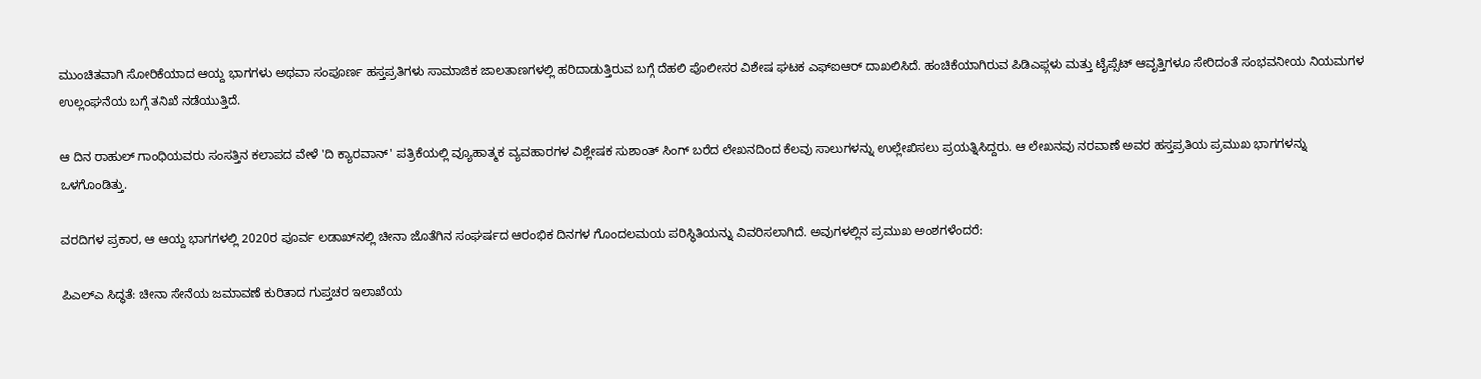ಮುಂಚಿತವಾಗಿ ಸೋರಿಕೆಯಾದ ಆಯ್ದ ಭಾಗಗಳು ಅಥವಾ ಸಂಪೂರ್ಣ ಹಸ್ತಪ್ರತಿಗಳು ಸಾಮಾಜಿಕ ಜಾಲತಾಣಗಳಲ್ಲಿ ಹರಿದಾಡುತ್ತಿರುವ ಬಗ್ಗೆ ದೆಹಲಿ ಪೊಲೀಸರ ವಿಶೇಷ ಘಟಕ ಎಫ್ಐಆರ್ ದಾಖಲಿಸಿದೆ. ಹಂಚಿಕೆಯಾಗಿರುವ ಪಿಡಿಎಫ್ಗಳು ಮತ್ತು ಟೈಪ್ಸೆಟ್ ಆವೃತ್ತಿಗಳೂ ಸೇರಿದಂತೆ ಸಂಭವನೀಯ ನಿಯಮಗಳ ಉಲ್ಲಂಘನೆಯ ಬಗ್ಗೆ ತನಿಖೆ ನಡೆಯುತ್ತಿದೆ.

ಆ ದಿನ ರಾಹುಲ್ ಗಾಂಧಿಯವರು ಸಂಸತ್ತಿನ ಕಲಾಪದ ವೇಳೆ 'ದಿ ಕ್ಯಾರವಾನ್' ಪತ್ರಿಕೆಯಲ್ಲಿ ವ್ಯೂಹಾತ್ಮಕ ವ್ಯವಹಾರಗಳ ವಿಶ್ಲೇಷಕ ಸುಶಾಂತ್ ಸಿಂಗ್ ಬರೆದ ಲೇಖನದಿಂದ ಕೆಲವು ಸಾಲುಗಳನ್ನು ಉಲ್ಲೇಖಿಸಲು ಪ್ರಯತ್ನಿಸಿದ್ದರು. ಆ ಲೇಖನವು ನರವಾಣೆ ಅವರ ಹಸ್ತಪ್ರತಿಯ ಪ್ರಮುಖ ಭಾಗಗಳನ್ನು ಒಳಗೊಂಡಿತ್ತು.

ವರದಿಗಳ ಪ್ರಕಾರ, ಆ ಆಯ್ದ ಭಾಗಗಳಲ್ಲಿ 2020ರ ಪೂರ್ವ ಲಡಾಖ್‌ನಲ್ಲಿ ಚೀನಾ ಜೊತೆಗಿನ ಸಂಘರ್ಷದ ಆರಂಭಿಕ ದಿನಗಳ ಗೊಂದಲಮಯ ಪರಿಸ್ಥಿತಿಯನ್ನು ವಿವರಿಸಲಾಗಿದೆ. ಅವುಗಳಲ್ಲಿನ ಪ್ರಮುಖ ಅಂಶಗಳೆಂದರೆ:

ಪಿಎಲ್ಎ ಸಿದ್ಧತೆ: ಚೀನಾ ಸೇನೆಯ ಜಮಾವಣೆ ಕುರಿತಾದ ಗುಪ್ತಚರ ಇಲಾಖೆಯ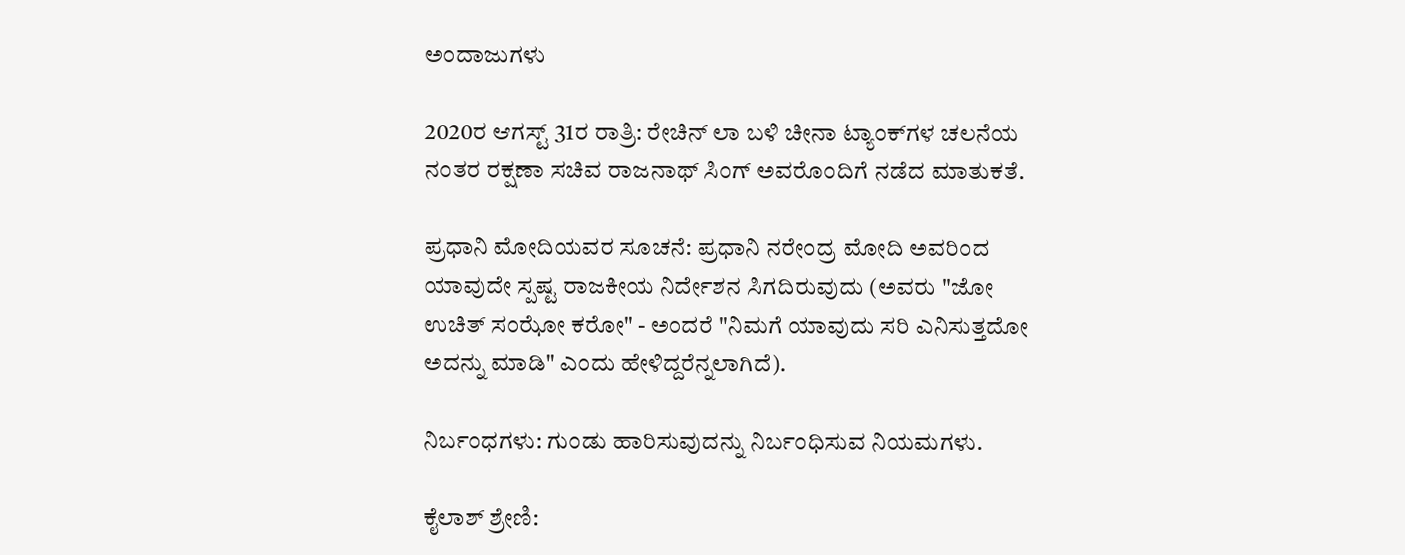ಅಂದಾಜುಗಳು

2020ರ ಆಗಸ್ಟ್ 31ರ ರಾತ್ರಿ: ರೇಚಿನ್ ಲಾ ಬಳಿ ಚೀನಾ ಟ್ಯಾಂಕ್‌ಗಳ ಚಲನೆಯ ನಂತರ ರಕ್ಷಣಾ ಸಚಿವ ರಾಜನಾಥ್ ಸಿಂಗ್ ಅವರೊಂದಿಗೆ ನಡೆದ ಮಾತುಕತೆ.

ಪ್ರಧಾನಿ ಮೋದಿಯವರ ಸೂಚನೆ: ಪ್ರಧಾನಿ ನರೇಂದ್ರ ಮೋದಿ ಅವರಿಂದ ಯಾವುದೇ ಸ್ಪಷ್ಟ ರಾಜಕೀಯ ನಿರ್ದೇಶನ ಸಿಗದಿರುವುದು (ಅವರು "ಜೋ ಉಚಿತ್ ಸಂಝೋ ಕರೋ" - ಅಂದರೆ "ನಿಮಗೆ ಯಾವುದು ಸರಿ ಎನಿಸುತ್ತದೋ ಅದನ್ನು ಮಾಡಿ" ಎಂದು ಹೇಳಿದ್ದರೆನ್ನಲಾಗಿದೆ).

ನಿರ್ಬಂಧಗಳು: ಗುಂಡು ಹಾರಿಸುವುದನ್ನು ನಿರ್ಬಂಧಿಸುವ ನಿಯಮಗಳು.

ಕೈಲಾಶ್ ಶ್ರೇಣಿ: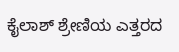ಕೈಲಾಶ್ ಶ್ರೇಣಿಯ ಎತ್ತರದ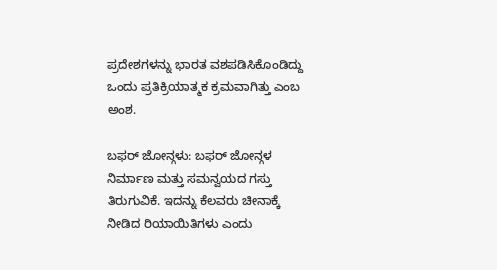ಪ್ರದೇಶಗಳನ್ನು ಭಾರತ ವಶಪಡಿಸಿಕೊಂಡಿದ್ದು ಒಂದು ಪ್ರತಿಕ್ರಿಯಾತ್ಮಕ ಕ್ರಮವಾಗಿತ್ತು ಎಂಬ ಅಂಶ.

ಬಫರ್ ಜೋನ್ಗಳು: ಬಫರ್ ಜೋನ್ಗಳ ನಿರ್ಮಾಣ ಮತ್ತು ಸಮನ್ವಯದ ಗಸ್ತು ತಿರುಗುವಿಕೆ. ಇದನ್ನು ಕೆಲವರು ಚೀನಾಕ್ಕೆ ನೀಡಿದ ರಿಯಾಯಿತಿಗಳು ಎಂದು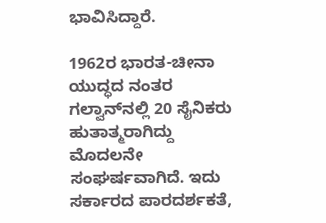ಭಾವಿಸಿದ್ದಾರೆ.

1962ರ ಭಾರತ-ಚೀನಾ ಯುದ್ಧದ ನಂತರ ಗಲ್ವಾನ್‌ನಲ್ಲಿ 20 ಸೈನಿಕರು ಹುತಾತ್ಮರಾಗಿದ್ದು ಮೊದಲನೇ ಸಂಘರ್ಷವಾಗಿದೆ. ಇದು ಸರ್ಕಾರದ ಪಾರದರ್ಶಕತೆ,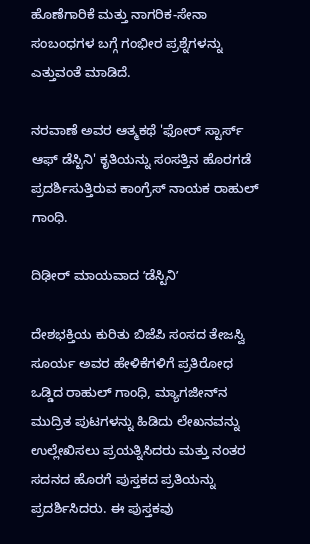ಹೊಣೆಗಾರಿಕೆ ಮತ್ತು ನಾಗರಿಕ-ಸೇನಾ ಸಂಬಂಧಗಳ ಬಗ್ಗೆ ಗಂಭೀರ ಪ್ರಶ್ನೆಗಳನ್ನು ಎತ್ತುವಂತೆ ಮಾಡಿದೆ.

ನರವಾಣೆ ಅವರ ಆತ್ಮಕಥೆ 'ಫೋರ್ ಸ್ಟಾರ್ಸ್ ಆಫ್ ಡೆಸ್ಟಿನಿ' ಕೃತಿಯನ್ನು ಸಂಸತ್ತಿನ ಹೊರಗಡೆ ಪ್ರದರ್ಶಿಸುತ್ತಿರುವ ಕಾಂಗ್ರೆಸ್ ನಾಯಕ ರಾಹುಲ್ ಗಾಂಧಿ.

ದಿಢೀರ್ ಮಾಯವಾದ ʼಡೆಸ್ಟಿನಿʼ

ದೇಶಭಕ್ತಿಯ ಕುರಿತು ಬಿಜೆಪಿ ಸಂಸದ ತೇಜಸ್ವಿ ಸೂರ್ಯ ಅವರ ಹೇಳಿಕೆಗಳಿಗೆ ಪ್ರತಿರೋಧ ಒಡ್ಡಿದ ರಾಹುಲ್ ಗಾಂಧಿ, ಮ್ಯಾಗಜೀನ್‌ನ ಮುದ್ರಿತ ಪುಟಗಳನ್ನು ಹಿಡಿದು ಲೇಖನವನ್ನು ಉಲ್ಲೇಖಿಸಲು ಪ್ರಯತ್ನಿಸಿದರು ಮತ್ತು ನಂತರ ಸದನದ ಹೊರಗೆ ಪುಸ್ತಕದ ಪ್ರತಿಯನ್ನು ಪ್ರದರ್ಶಿಸಿದರು. ಈ ಪುಸ್ತಕವು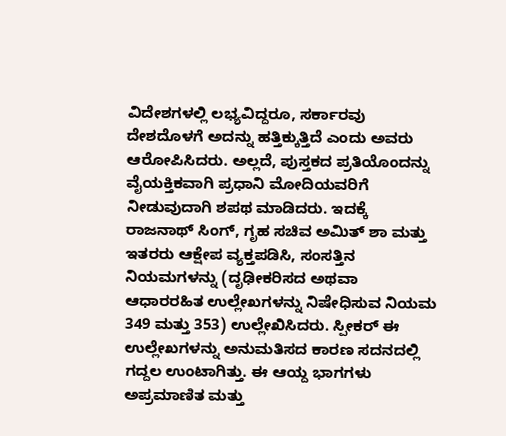ವಿದೇಶಗಳಲ್ಲಿ ಲಭ್ಯವಿದ್ದರೂ, ಸರ್ಕಾರವು ದೇಶದೊಳಗೆ ಅದನ್ನು ಹತ್ತಿಕ್ಕುತ್ತಿದೆ ಎಂದು ಅವರು ಆರೋಪಿಸಿದರು. ಅಲ್ಲದೆ, ಪುಸ್ತಕದ ಪ್ರತಿಯೊಂದನ್ನು ವೈಯಕ್ತಿಕವಾಗಿ ಪ್ರಧಾನಿ ಮೋದಿಯವರಿಗೆ ನೀಡುವುದಾಗಿ ಶಪಥ ಮಾಡಿದರು. ಇದಕ್ಕೆ ರಾಜನಾಥ್ ಸಿಂಗ್, ಗೃಹ ಸಚಿವ ಅಮಿತ್ ಶಾ ಮತ್ತು ಇತರರು ಆಕ್ಷೇಪ ವ್ಯಕ್ತಪಡಿಸಿ, ಸಂಸತ್ತಿನ ನಿಯಮಗಳನ್ನು (ದೃಢೀಕರಿಸದ ಅಥವಾ ಆಧಾರರಹಿತ ಉಲ್ಲೇಖಗಳನ್ನು ನಿಷೇಧಿಸುವ ನಿಯಮ 349 ಮತ್ತು 353) ಉಲ್ಲೇಖಿಸಿದರು. ಸ್ಪೀಕರ್ ಈ ಉಲ್ಲೇಖಗಳನ್ನು ಅನುಮತಿಸದ ಕಾರಣ ಸದನದಲ್ಲಿ ಗದ್ದಲ ಉಂಟಾಗಿತ್ತು. ಈ ಆಯ್ದ ಭಾಗಗಳು ಅಪ್ರಮಾಣಿತ ಮತ್ತು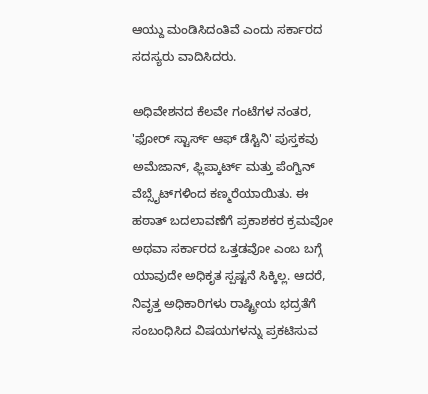ಆಯ್ದು ಮಂಡಿಸಿದಂತಿವೆ ಎಂದು ಸರ್ಕಾರದ ಸದಸ್ಯರು ವಾದಿಸಿದರು.

ಅಧಿವೇಶನದ ಕೆಲವೇ ಗಂಟೆಗಳ ನಂತರ, 'ಫೋರ್ ಸ್ಟಾರ್ಸ್ ಆಫ್ ಡೆಸ್ಟಿನಿ' ಪುಸ್ತಕವು ಅಮೆಜಾನ್, ಫ್ಲಿಪ್ಕಾರ್ಟ್ ಮತ್ತು ಪೆಂಗ್ವಿನ್ ವೆಬ್ಸೈಟ್‌ಗಳಿಂದ ಕಣ್ಮರೆಯಾಯಿತು. ಈ ಹಠಾತ್ ಬದಲಾವಣೆಗೆ ಪ್ರಕಾಶಕರ ಕ್ರಮವೋ ಅಥವಾ ಸರ್ಕಾರದ ಒತ್ತಡವೋ ಎಂಬ ಬಗ್ಗೆ ಯಾವುದೇ ಅಧಿಕೃತ ಸ್ಪಷ್ಟನೆ ಸಿಕ್ಕಿಲ್ಲ. ಆದರೆ, ನಿವೃತ್ತ ಅಧಿಕಾರಿಗಳು ರಾಷ್ಟ್ರೀಯ ಭದ್ರತೆಗೆ ಸಂಬಂಧಿಸಿದ ವಿಷಯಗಳನ್ನು ಪ್ರಕಟಿಸುವ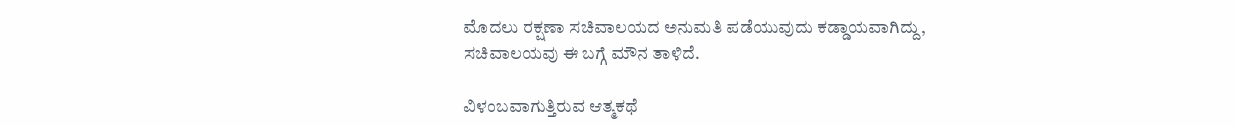ಮೊದಲು ರಕ್ಷಣಾ ಸಚಿವಾಲಯದ ಅನುಮತಿ ಪಡೆಯುವುದು ಕಡ್ಡಾಯವಾಗಿದ್ದು, ಸಚಿವಾಲಯವು ಈ ಬಗ್ಗೆ ಮೌನ ತಾಳಿದೆ.

ವಿಳಂಬವಾಗುತ್ತಿರುವ ಆತ್ಮಕಥೆ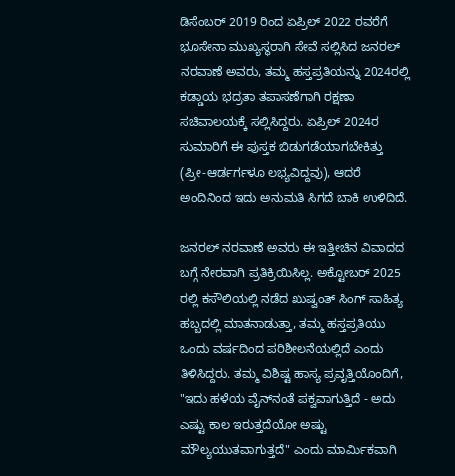ಡಿಸೆಂಬರ್ 2019 ರಿಂದ ಏಪ್ರಿಲ್ 2022 ರವರೆಗೆ ಭೂಸೇನಾ ಮುಖ್ಯಸ್ಥರಾಗಿ ಸೇವೆ ಸಲ್ಲಿಸಿದ ಜನರಲ್ ನರವಾಣೆ ಅವರು, ತಮ್ಮ ಹಸ್ತಪ್ರತಿಯನ್ನು 2024ರಲ್ಲಿ ಕಡ್ಡಾಯ ಭದ್ರತಾ ತಪಾಸಣೆಗಾಗಿ ರಕ್ಷಣಾ ಸಚಿವಾಲಯಕ್ಕೆ ಸಲ್ಲಿಸಿದ್ದರು. ಏಪ್ರಿಲ್ 2024ರ ಸುಮಾರಿಗೆ ಈ ಪುಸ್ತಕ ಬಿಡುಗಡೆಯಾಗಬೇಕಿತ್ತು (ಪ್ರೀ-ಆರ್ಡರ್ಗಳೂ ಲಭ್ಯವಿದ್ದವು), ಆದರೆ ಅಂದಿನಿಂದ ಇದು ಅನುಮತಿ ಸಿಗದೆ ಬಾಕಿ ಉಳಿದಿದೆ.

ಜನರಲ್ ನರವಾಣೆ ಅವರು ಈ ಇತ್ತೀಚಿನ ವಿವಾದದ ಬಗ್ಗೆ ನೇರವಾಗಿ ಪ್ರತಿಕ್ರಿಯಿಸಿಲ್ಲ. ಅಕ್ಟೋಬರ್ 2025 ರಲ್ಲಿ ಕಸೌಲಿಯಲ್ಲಿ ನಡೆದ ಖುಷ್ವಂತ್ ಸಿಂಗ್ ಸಾಹಿತ್ಯ ಹಬ್ಬದಲ್ಲಿ ಮಾತನಾಡುತ್ತಾ, ತಮ್ಮ ಹಸ್ತಪ್ರತಿಯು ಒಂದು ವರ್ಷದಿಂದ ಪರಿಶೀಲನೆಯಲ್ಲಿದೆ ಎಂದು ತಿಳಿಸಿದ್ದರು. ತಮ್ಮ ವಿಶಿಷ್ಟ ಹಾಸ್ಯ ಪ್ರವೃತ್ತಿಯೊಂದಿಗೆ, "ಇದು ಹಳೆಯ ವೈನ್‌ನಂತೆ ಪಕ್ವವಾಗುತ್ತಿದೆ - ಅದು ಎಷ್ಟು ಕಾಲ ಇರುತ್ತದೆಯೋ ಅಷ್ಟು ಮೌಲ್ಯಯುತವಾಗುತ್ತದೆ" ಎಂದು ಮಾರ್ಮಿಕವಾಗಿ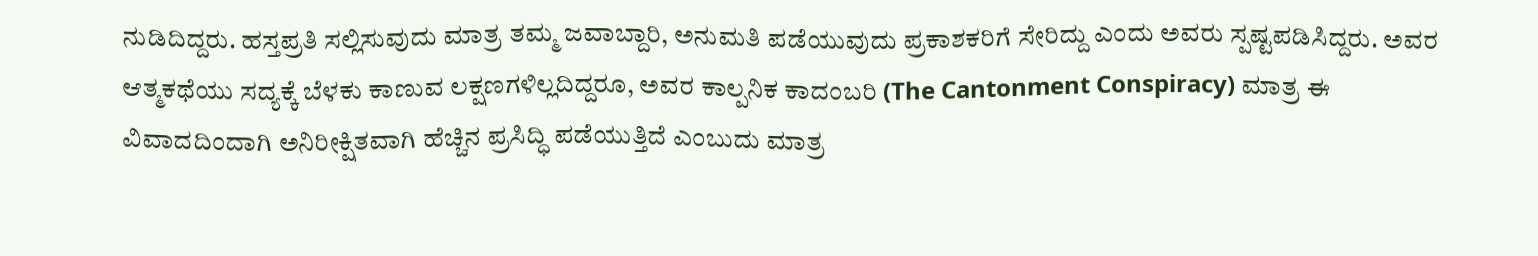ನುಡಿದಿದ್ದರು. ಹಸ್ತಪ್ರತಿ ಸಲ್ಲಿಸುವುದು ಮಾತ್ರ ತಮ್ಮ ಜವಾಬ್ದಾರಿ, ಅನುಮತಿ ಪಡೆಯುವುದು ಪ್ರಕಾಶಕರಿಗೆ ಸೇರಿದ್ದು ಎಂದು ಅವರು ಸ್ಪಷ್ಟಪಡಿಸಿದ್ದರು. ಅವರ ಆತ್ಮಕಥೆಯು ಸದ್ಯಕ್ಕೆ ಬೆಳಕು ಕಾಣುವ ಲಕ್ಷಣಗಳಿಲ್ಲದಿದ್ದರೂ, ಅವರ ಕಾಲ್ಪನಿಕ ಕಾದಂಬರಿ (The Cantonment Conspiracy) ಮಾತ್ರ ಈ ವಿವಾದದಿಂದಾಗಿ ಅನಿರೀಕ್ಷಿತವಾಗಿ ಹೆಚ್ಚಿನ ಪ್ರಸಿದ್ಧಿ ಪಡೆಯುತ್ತಿದೆ ಎಂಬುದು ಮಾತ್ರ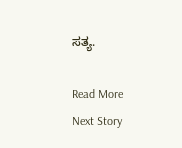ಸತ್ಯ.

Read More
Next Story